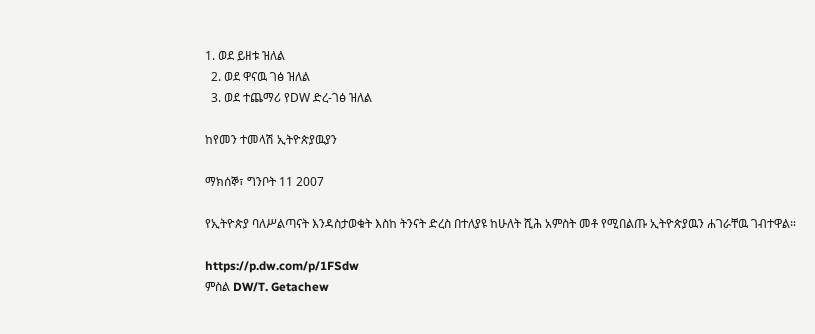1. ወደ ይዘቱ ዝለል
  2. ወደ ዋናዉ ገፅ ዝለል
  3. ወደ ተጨማሪ የDW ድረ-ገፅ ዝለል

ከየመን ተመላሽ ኢትዮጵያዉያን

ማክሰኞ፣ ግንቦት 11 2007

የኢትዮጵያ ባለሥልጣናት እንዳስታወቁት እስከ ትንናት ድረስ በተለያዩ ከሁለት ሺሕ አምስት መቶ የሚበልጡ ኢትዮጵያዉን ሐገራቸዉ ገብተዋል።

https://p.dw.com/p/1FSdw
ምስል DW/T. Getachew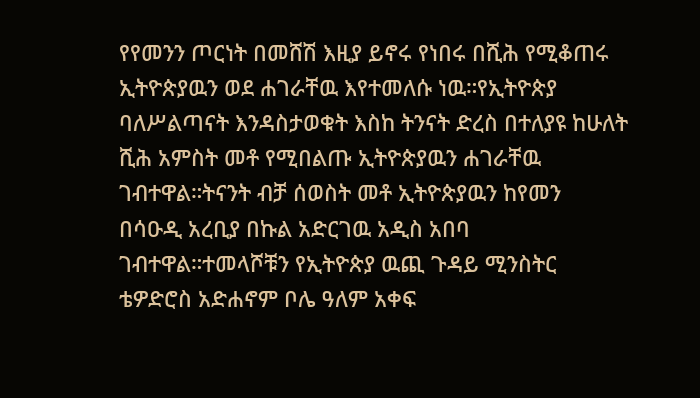የየመንን ጦርነት በመሸሽ እዚያ ይኖሩ የነበሩ በሺሕ የሚቆጠሩ ኢትዮጵያዉን ወደ ሐገራቸዉ እየተመለሱ ነዉ።የኢትዮጵያ ባለሥልጣናት እንዳስታወቁት እስከ ትንናት ድረስ በተለያዩ ከሁለት ሺሕ አምስት መቶ የሚበልጡ ኢትዮጵያዉን ሐገራቸዉ ገብተዋል።ትናንት ብቻ ሰወስት መቶ ኢትዮጵያዉን ከየመን በሳዑዲ አረቢያ በኩል አድርገዉ አዲስ አበባ ገብተዋል።ተመላሾቹን የኢትዮጵያ ዉጪ ጉዳይ ሚንስትር ቴዎድሮስ አድሐኖም ቦሌ ዓለም አቀፍ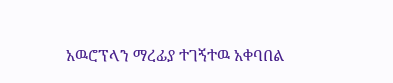አዉሮፕላን ማረፊያ ተገኝተዉ አቀባበል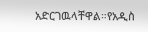አድርገዉላቸዋል።የአዲስ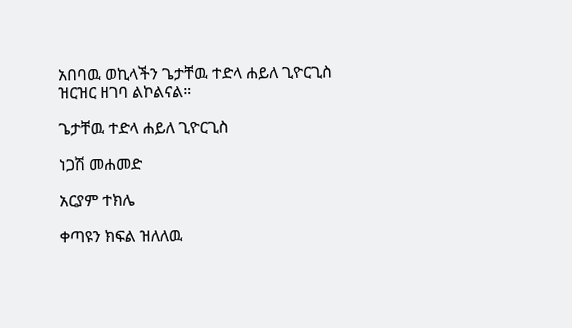አበባዉ ወኪላችን ጌታቸዉ ተድላ ሐይለ ጊዮርጊስ ዝርዝር ዘገባ ልኮልናል።

ጌታቸዉ ተድላ ሐይለ ጊዮርጊስ

ነጋሽ መሐመድ

አርያም ተክሌ

ቀጣዩን ክፍል ዝለለዉ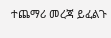ተጨማሪ መረጃ ይፈልጉ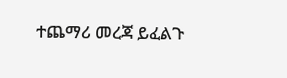ተጨማሪ መረጃ ይፈልጉ